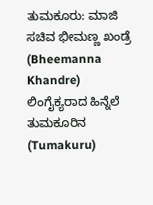ತುಮಕೂರು: ಮಾಜಿ ಸಚಿವ ಭೀಮಣ್ಣ ಖಂಡ್ರೆ (Bheemanna Khandre) ಲಿಂಗೈಕ್ಯರಾದ ಹಿನ್ನೆಲೆ ತುಮಕೂರಿನ (Tumakuru)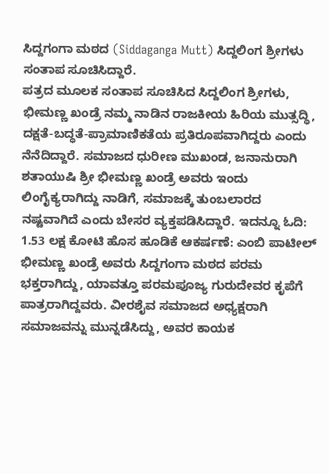ಸಿದ್ದಗಂಗಾ ಮಠದ (Siddaganga Mutt) ಸಿದ್ದಲಿಂಗ ಶ್ರೀಗಳು ಸಂತಾಪ ಸೂಚಿಸಿದ್ದಾರೆ.
ಪತ್ರದ ಮೂಲಕ ಸಂತಾಪ ಸೂಚಿಸಿದ ಸಿದ್ದಲಿಂಗ ಶ್ರೀಗಳು, ಭೀಮಣ್ಣ ಖಂಡ್ರೆ ನಮ್ಮ ನಾಡಿನ ರಾಜಕೀಯ ಹಿರಿಯ ಮುತ್ಸದ್ಧಿ, ದಕ್ಷತೆ-ಬದ್ಧತೆ-ಪ್ರಾಮಾಣಿಕತೆಯ ಪ್ರತಿರೂಪವಾಗಿದ್ದರು ಎಂದು ನೆನೆದಿದ್ದಾರೆ. ಸಮಾಜದ ಧುರೀಣ ಮುಖಂಡ, ಜನಾನುರಾಗಿ ಶತಾಯುಷಿ ಶ್ರೀ ಭೀಮಣ್ಣ ಖಂಡ್ರೆ ಅವರು ಇಂದು ಲಿಂಗೈಕ್ಯರಾಗಿದ್ದು ನಾಡಿಗೆ, ಸಮಾಜಕ್ಕೆ ತುಂಬಲಾರದ ನಷ್ಟವಾಗಿದೆ ಎಂದು ಬೇಸರ ವ್ಯಕ್ತಪಡಿಸಿದ್ದಾರೆ. ಇದನ್ನೂ ಓದಿ: 1.53 ಲಕ್ಷ ಕೋಟಿ ಹೊಸ ಹೂಡಿಕೆ ಆಕರ್ಷಣೆ: ಎಂಬಿ ಪಾಟೀಲ್
ಭೀಮಣ್ಣ ಖಂಡ್ರೆ ಅವರು ಸಿದ್ದಗಂಗಾ ಮಠದ ಪರಮ ಭಕ್ತರಾಗಿದ್ದು, ಯಾವತ್ತೂ ಪರಮಪೂಜ್ಯ ಗುರುದೇವರ ಕೃಪೆಗೆ ಪಾತ್ರರಾಗಿದ್ದವರು. ವೀರಶೈವ ಸಮಾಜದ ಅಧ್ಯಕ್ಷರಾಗಿ ಸಮಾಜವನ್ನು ಮುನ್ನಡೆಸಿದ್ದು, ಅವರ ಕಾಯಕ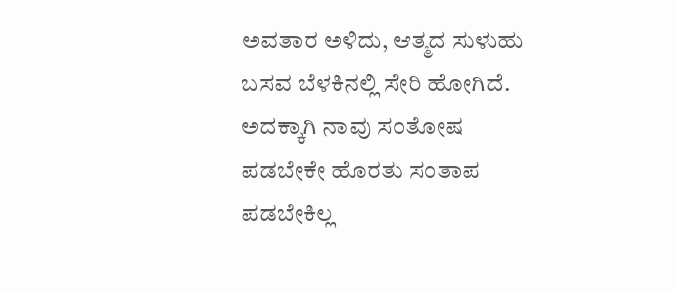ಅವತಾರ ಅಳಿದು, ಆತ್ಮದ ಸುಳುಹು ಬಸವ ಬೆಳಕಿನಲ್ಲಿ ಸೇರಿ ಹೋಗಿದೆ. ಅದಕ್ಕಾಗಿ ನಾವು ಸಂತೋಷ ಪಡಬೇಕೇ ಹೊರತು ಸಂತಾಪ ಪಡಬೇಕಿಲ್ಲ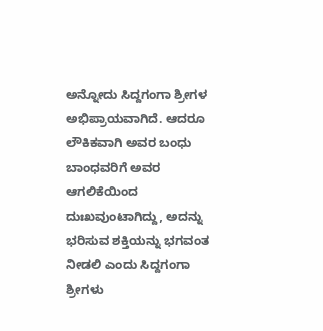ಅನ್ನೋದು ಸಿದ್ದಗಂಗಾ ಶ್ರೀಗಳ ಅಭಿಪ್ರಾಯವಾಗಿದೆ. ಆದರೂ ಲೌಕಿಕವಾಗಿ ಅವರ ಬಂಧು ಬಾಂಧವರಿಗೆ ಅವರ ಆಗಲಿಕೆಯಿಂದ ದುಃಖವುಂಟಾಗಿದ್ದು, ಅದನ್ನು ಭರಿಸುವ ಶಕ್ತಿಯನ್ನು ಭಗವಂತ ನೀಡಲಿ ಎಂದು ಸಿದ್ದಗಂಗಾ ಶ್ರೀಗಳು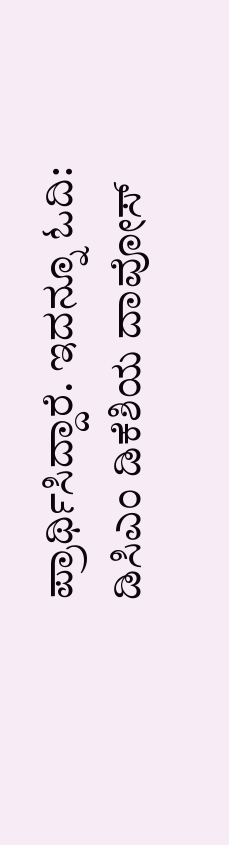ಪ್ರಾರ್ಥಿಸಿದ್ದಾರೆ. ಇದನ್ನೂ ಓದಿ: ಡಿಸಿಎಂ ಡಿಕೆಶಿಯ ದಾವೋಸ್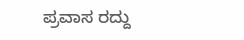ಪ್ರವಾಸ ರದ್ದು